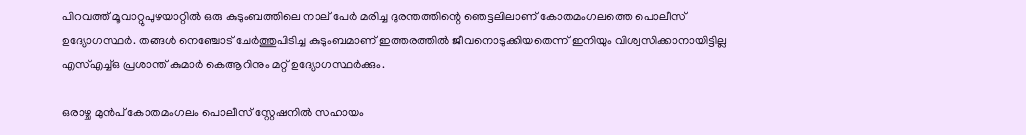പിറവത്ത് മൂവാറ്റുപുഴയാറ്റിൽ ഒരു കുടുംബത്തിലെ നാല് പേർ മരിച്ച ദുരന്തത്തിന്റെ ഞെട്ടലിലാണ് കോതമംഗലത്തെ പൊലീസ് ഉദ്യോഗസ്ഥര്‍. തങ്ങള്‍ നെഞ്ചോട് ചേര്‍ത്തുപിടിച്ച കുടുംബമാണ് ഇത്തരത്തില്‍ ജീവനൊടുക്കിയതെന്ന് ഇനിയും വിശ്വസിക്കാനായിട്ടില്ല എസ്എച്ച്ഒ പ്രശാന്ത് കുമാർ കെആറിനും മറ്റ് ഉദ്യോഗസ്ഥര്‍ക്കും.

ഒരാഴ്ച മുന്‍പ് കോതമംഗലം പൊലീസ് സ്റ്റേഷനില്‍ സഹായം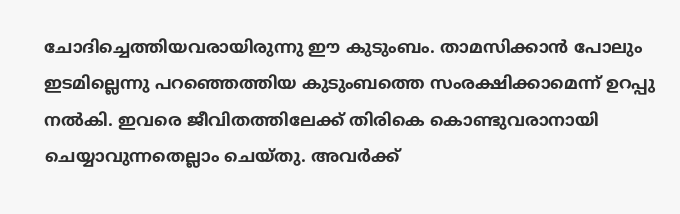ചോദിച്ചെത്തിയവരായിരുന്നു ഈ കുടുംബം. താമസിക്കാന്‍ പോലും ഇടമില്ലെന്നു പറഞ്ഞെത്തിയ കുടുംബത്തെ സംരക്ഷിക്കാമെന്ന് ഉറപ്പു നല്‍കി. ഇവരെ ജീവിതത്തിലേക്ക് തിരികെ കൊണ്ടുവരാനായി ചെയ്യാവുന്നതെല്ലാം ചെയ്തു. അവര്‍ക്ക്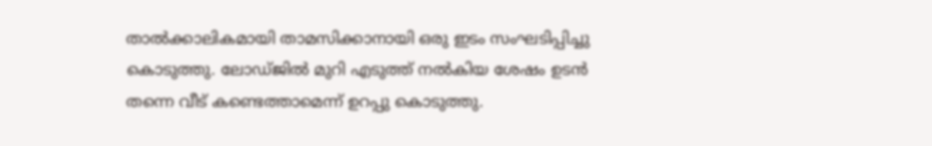താല്‍ക്കാലികമായി താമസിക്കാനായി ഒരു ഇടം സംഘടിപ്പിച്ചു കൊടുത്തു. ലോഡ്ജിൽ മുറി എടുത്ത് നൽകിയ ശേഷം ഉടന്‍ തന്നെ വീട് കണ്ടെത്താമെന്ന് ഉറപ്പു കൊടുത്തു.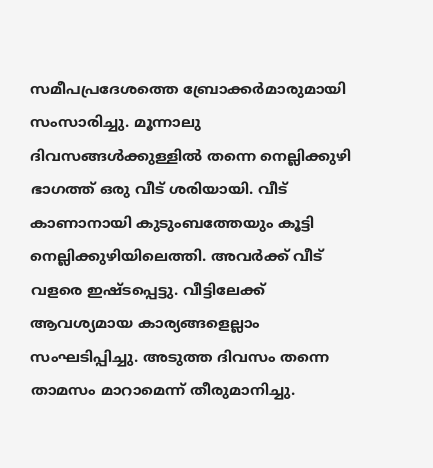സമീപപ്രദേശത്തെ ബ്രോക്കര്‍മാരുമായി സംസാരിച്ചു. മൂന്നാലു ദിവസങ്ങള്‍ക്കുള്ളില്‍ തന്നെ നെല്ലിക്കുഴി ഭാഗത്ത് ഒരു വീട് ശരിയായി. വീട് കാണാനായി കുടുംബത്തേയും കൂട്ടി നെല്ലിക്കുഴിയിലെത്തി. അവര്‍ക്ക് വീട് വളരെ ഇഷ്ടപ്പെട്ടു. വീട്ടിലേക്ക് ആവശ്യമായ കാര്യങ്ങളെല്ലാം സംഘടിപ്പിച്ചു. അടുത്ത ദിവസം തന്നെ താമസം മാറാമെന്ന് തീരുമാനിച്ചു.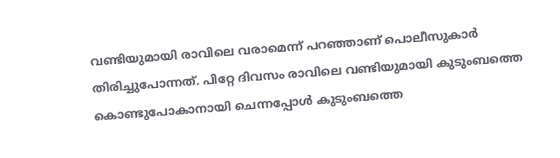വണ്ടിയുമായി രാവിലെ വരാമെന്ന് പറഞ്ഞാണ് പൊലീസുകാര്‍ തിരിച്ചുപോന്നത്. പിറ്റേ ദിവസം രാവിലെ വണ്ടിയുമായി കുടുംബത്തെ കൊണ്ടുപോകാനായി ചെന്നപ്പോള്‍ കുടുംബത്തെ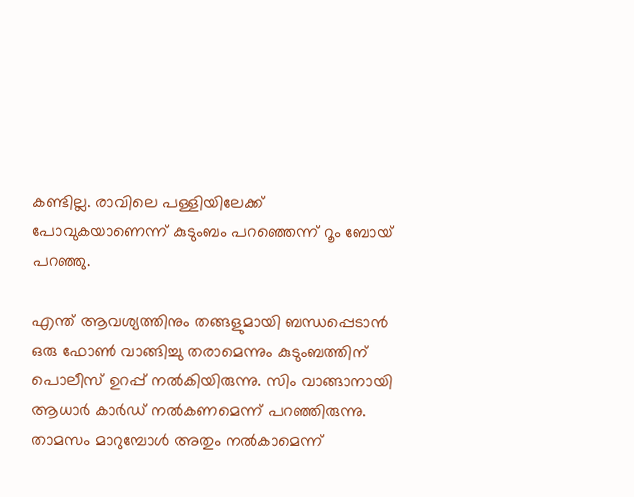കണ്ടില്ല. രാവിലെ പള്ളിയിലേക്ക് പോവുകയാണെന്ന് കുടുംബം പറഞ്ഞെന്ന് റൂം ബോയ് പറഞ്ഞു.

എന്ത് ആവശ്യത്തിനും തങ്ങളുമായി ബന്ധപ്പെടാന്‍ ഒരു ഫോണ്‍ വാങ്ങിച്ചു തരാമെന്നും കുടുംബത്തിന് പൊലീസ് ഉറപ്പ് നല്‍കിയിരുന്നു. സിം വാങ്ങാനായി ആധാര്‍ കാര്‍ഡ് നല്‍കണമെന്ന് പറഞ്ഞിരുന്നു. താമസം മാറുമ്പോള്‍ അതും നല്‍കാമെന്ന്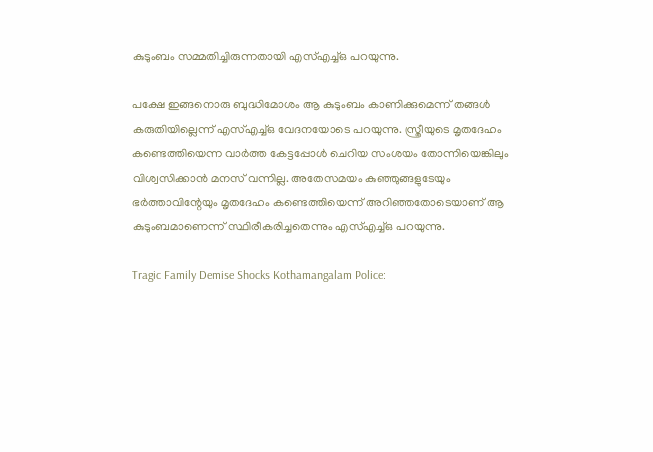കുടുംബം സമ്മതിച്ചിരുന്നതായി എസ്എച്ച്ഒ പറയുന്നു.

പക്ഷേ ഇങ്ങനൊരു ബുദ്ധിമോശം ആ കുടുംബം കാണിക്കുമെന്ന് തങ്ങള്‍ കരുതിയില്ലെന്ന് എസ്എച്ച്ഒ വേദനയോടെ പറയുന്നു. സ്ത്രീയുടെ മൃതദേഹം കണ്ടെത്തിയെന്ന വാര്‍ത്ത കേട്ടപ്പോള്‍ ചെറിയ സംശയം തോന്നിയെങ്കിലും വിശ്വസിക്കാന്‍ മനസ് വന്നില്ല. അതേസമയം കുഞ്ഞുങ്ങളുടേയും ഭര്‍ത്താവിന്റേയും മൃതദേഹം കണ്ടെത്തിയെന്ന് അറിഞ്ഞതോടെയാണ് ആ കുടുംബമാണെന്ന് സ്ഥിരീകരിച്ചതെന്നും എസ്എച്ച്ഒ പറയുന്നു.

Tragic Family Demise Shocks Kothamangalam Police: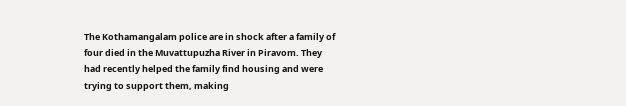The Kothamangalam police are in shock after a family of four died in the Muvattupuzha River in Piravom. They had recently helped the family find housing and were trying to support them, making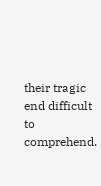their tragic end difficult to comprehend.